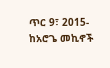ጥር 9፣ 2015- ከአሮጌ መኪኖች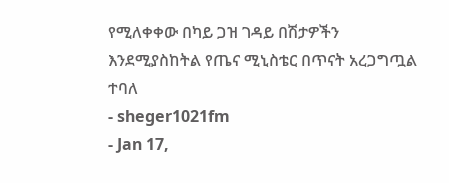የሚለቀቀው በካይ ጋዝ ገዳይ በሽታዎችን እንደሚያስከትል የጤና ሚኒስቴር በጥናት አረጋግጧል ተባለ
- sheger1021fm
- Jan 17,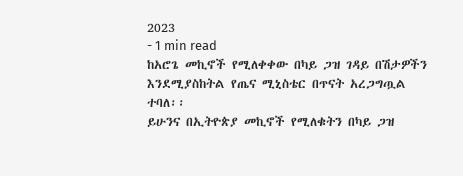2023
- 1 min read
ከአሮጌ መኪኖች የሚለቀቀው በካይ ጋዝ ገዳይ በሽታዎችን እንደሚያስከትል የጤና ሚኒስቴር በጥናት አረጋግጧል ተባለ፡፡
ይሁንና በኢትዮጵያ መኪኖች የሚለቁትን በካይ ጋዝ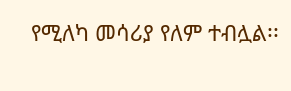የሚለካ መሳሪያ የለም ተብሏል፡፡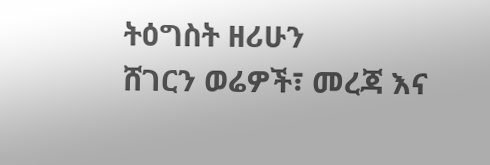ትዕግስት ዘሪሁን
ሸገርን ወሬዎች፣ መረጃ እና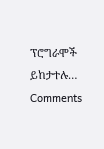ፕሮግራሞች ይከታተሉ…
Comments